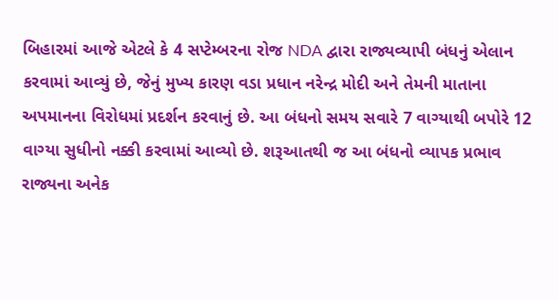બિહારમાં આજે એટલે કે 4 સપ્ટેમ્બરના રોજ NDA દ્વારા રાજ્યવ્યાપી બંધનું એલાન કરવામાં આવ્યું છે, જેનું મુખ્ય કારણ વડા પ્રધાન નરેન્દ્ર મોદી અને તેમની માતાના અપમાનના વિરોધમાં પ્રદર્શન કરવાનું છે. આ બંધનો સમય સવારે 7 વાગ્યાથી બપોરે 12 વાગ્યા સુધીનો નક્કી કરવામાં આવ્યો છે. શરૂઆતથી જ આ બંધનો વ્યાપક પ્રભાવ રાજ્યના અનેક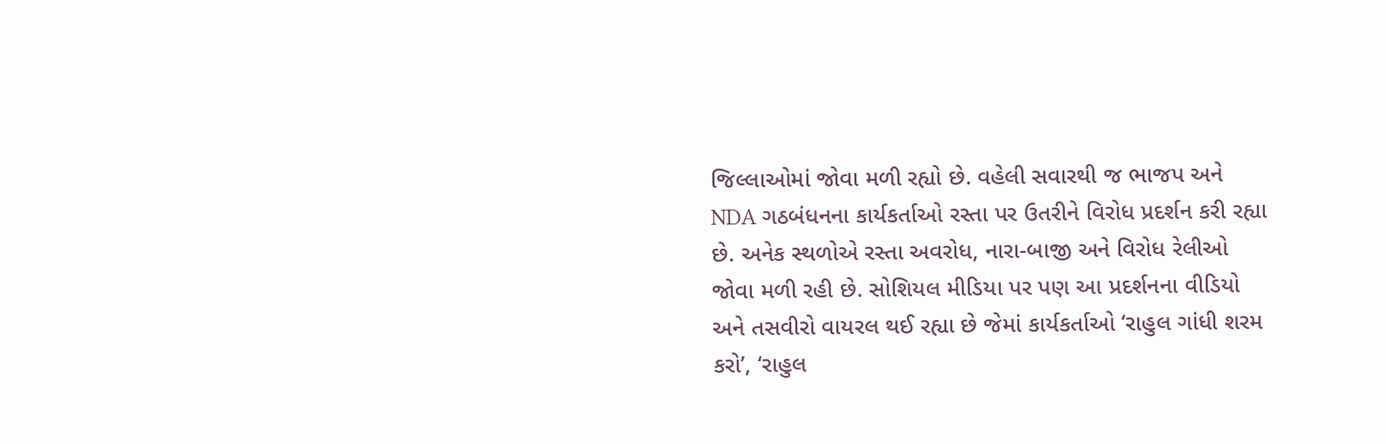જિલ્લાઓમાં જોવા મળી રહ્યો છે. વહેલી સવારથી જ ભાજપ અને NDA ગઠબંધનના કાર્યકર્તાઓ રસ્તા પર ઉતરીને વિરોધ પ્રદર્શન કરી રહ્યા છે. અનેક સ્થળોએ રસ્તા અવરોધ, નારા-બાજી અને વિરોધ રેલીઓ જોવા મળી રહી છે. સોશિયલ મીડિયા પર પણ આ પ્રદર્શનના વીડિયો અને તસવીરો વાયરલ થઈ રહ્યા છે જેમાં કાર્યકર્તાઓ ‘રાહુલ ગાંધી શરમ કરો’, ‘રાહુલ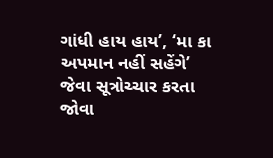ગાંધી હાય હાય’, ‘મા કા અપમાન નહીં સહેંગે’ જેવા સૂત્રોચ્ચાર કરતા જોવા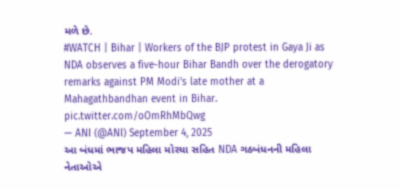મળે છે.
#WATCH | Bihar | Workers of the BJP protest in Gaya Ji as NDA observes a five-hour Bihar Bandh over the derogatory remarks against PM Modi's late mother at a Mahagathbandhan event in Bihar. pic.twitter.com/oOmRhMbQwg
— ANI (@ANI) September 4, 2025
આ બંધમાં ભાજપ મહિલા મોરચા સહિત NDA ગઠબંધનની મહિલા નેતાઓએ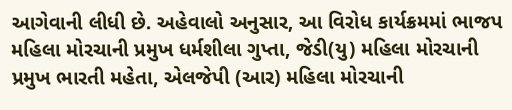આગેવાની લીધી છે. અહેવાલો અનુસાર, આ વિરોધ કાર્યક્રમમાં ભાજપ મહિલા મોરચાની પ્રમુખ ધર્મશીલા ગુપ્તા, જેડી(યુ) મહિલા મોરચાની પ્રમુખ ભારતી મહેતા, એલજેપી (આર) મહિલા મોરચાની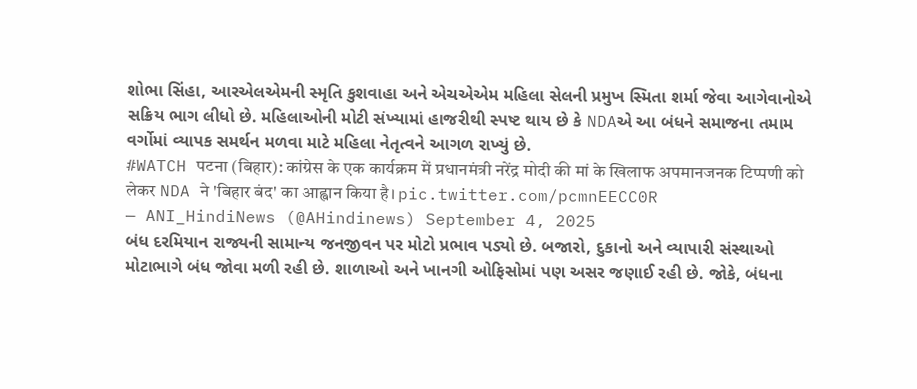શોભા સિંહા, આરએલએમની સ્મૃતિ કુશવાહા અને એચએએમ મહિલા સેલની પ્રમુખ સ્મિતા શર્મા જેવા આગેવાનોએ સક્રિય ભાગ લીધો છે. મહિલાઓની મોટી સંખ્યામાં હાજરીથી સ્પષ્ટ થાય છે કે NDAએ આ બંધને સમાજના તમામ વર્ગોમાં વ્યાપક સમર્થન મળવા માટે મહિલા નેતૃત્વને આગળ રાખ્યું છે.
#WATCH पटना (बिहार): कांग्रेस के एक कार्यक्रम में प्रधानमंत्री नरेंद्र मोदी की मां के खिलाफ अपमानजनक टिप्पणी को लेकर NDA ने 'बिहार बंद' का आह्वान किया है। pic.twitter.com/pcmnEECC0R
— ANI_HindiNews (@AHindinews) September 4, 2025
બંધ દરમિયાન રાજ્યની સામાન્ય જનજીવન પર મોટો પ્રભાવ પડ્યો છે. બજારો, દુકાનો અને વ્યાપારી સંસ્થાઓ મોટાભાગે બંધ જોવા મળી રહી છે. શાળાઓ અને ખાનગી ઓફિસોમાં પણ અસર જણાઈ રહી છે. જોકે, બંધના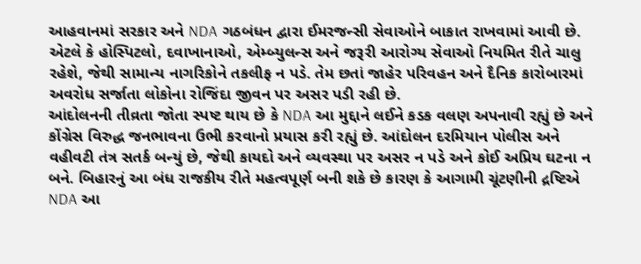આહવાનમાં સરકાર અને NDA ગઠબંધન દ્વારા ઈમરજન્સી સેવાઓને બાકાત રાખવામાં આવી છે. એટલે કે હોસ્પિટલો, દવાખાનાઓ, એમ્બ્યુલન્સ અને જરૂરી આરોગ્ય સેવાઓ નિયમિત રીતે ચાલુ રહેશે, જેથી સામાન્ય નાગરિકોને તકલીફ ન પડે. તેમ છતાં જાહેર પરિવહન અને દૈનિક કારોબારમાં અવરોધ સર્જાતા લોકોના રોજિંદા જીવન પર અસર પડી રહી છે.
આંદોલનની તીવ્રતા જોતા સ્પષ્ટ થાય છે કે NDA આ મુદ્દાને લઈને કડક વલણ અપનાવી રહ્યું છે અને કોંગ્રેસ વિરુદ્ધ જનભાવના ઉભી કરવાનો પ્રયાસ કરી રહ્યું છે. આંદોલન દરમિયાન પોલીસ અને વહીવટી તંત્ર સતર્ક બન્યું છે, જેથી કાયદો અને વ્યવસ્થા પર અસર ન પડે અને કોઈ અપ્રિય ઘટના ન બને. બિહારનું આ બંધ રાજકીય રીતે મહત્વપૂર્ણ બની શકે છે કારણ કે આગામી ચૂંટણીની દ્રષ્ટિએ NDA આ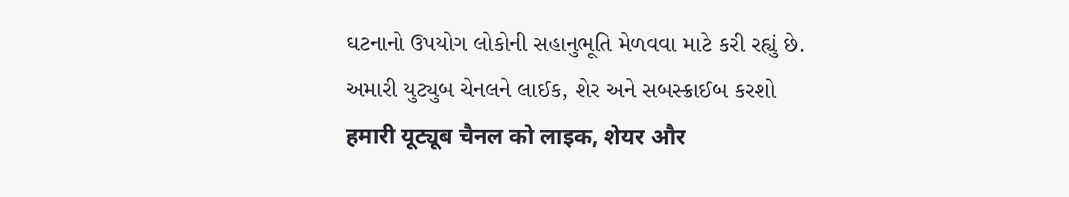ઘટનાનો ઉપયોગ લોકોની સહાનુભૂતિ મેળવવા માટે કરી રહ્યું છે.
અમારી યુટ્યુબ ચેનલને લાઈક, શેર અને સબસ્ક્રાઈબ કરશો
हमारी यूट्यूब चैनल को लाइक, शेयर और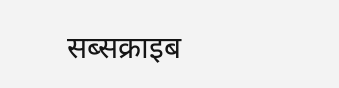सब्सक्राइब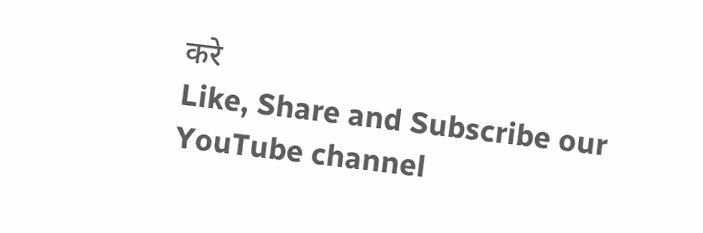करे
Like, Share and Subscribe our YouTube channel